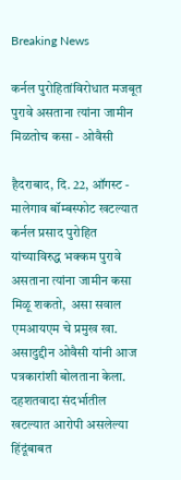Breaking News

कर्नल पुरोहितांविरोधात मजबूत पुरावे असताना त्यांना जामीन मिळतोच कसा - ओवैसी

हैदराबाद, दि. 22, ऑगस्ट - मालेगाव बॉम्बस्फोट खटल्यात कर्नल प्रसाद पुरोहित यांच्याविरुद्ध भक्कम पुरावे असताना त्यांना जामीन कसा मिळू शकतो,  असा सवाल एमआयएम चे प्रमुख खा. असादुद्दीन ओवैसी यांनी आज पत्रकारांशी बोलताना केला. दहशतवादा संदर्भातील खटल्यात आरोपी असलेल्या  हिंदूंबाबत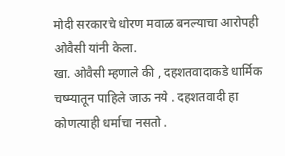मोदी सरकारचे धोरण मवाळ बनल्याचा आरोपही ओवैसी यांनी केला.
खा. ओवैसी म्हणाले की , दहशतवादाकडे धार्मिक चष्म्यातून पाहिले जाऊ नये . दहशतवादी हा कोणत्याही धर्माचा नसतो .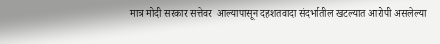मात्र मोदी सरकार सत्तेवर  आल्यापासून दहशतवादा संदर्भातील खटल्यात आरोपी असलेल्या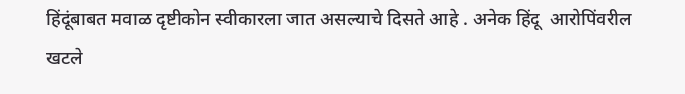हिंदूंबाबत मवाळ दृष्टीकोन स्वीकारला जात असल्याचे दिसते आहे . अनेक हिंदू  आरोपिंवरील खटले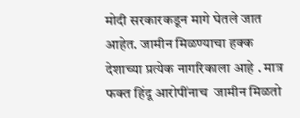मोदी सरकारकडून मागे घेतले जात आहेत. जामीन मिळण्याचा हक्क देशाच्या प्रत्येक नागरिकाला आहे . मात्र फक्त हिंदू आरोपींनाच  जामीन मिळतो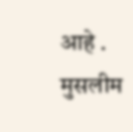आहे . मुसलीम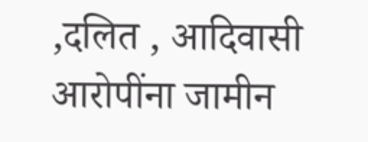,दलित , आदिवासी आरोपींना जामीन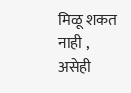मिळू शकत नाही , असेही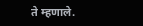ते म्हणाले.